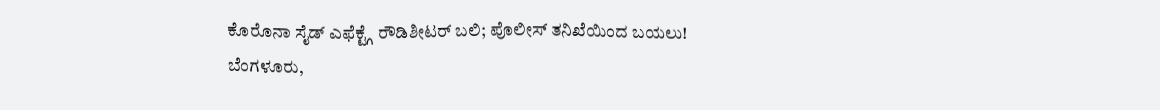ಕೊರೊನಾ ಸೈಡ್ ಎಫೆಕ್ಟ್ಗೆ ರೌಡಿಶೀಟರ್ ಬಲಿ; ಪೊಲೀಸ್ ತನಿಖೆಯಿಂದ ಬಯಲು!
ಬೆಂಗಳೂರು,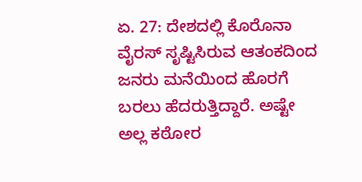ಏ. 27: ದೇಶದಲ್ಲಿ ಕೊರೊನಾ ವೈರಸ್ ಸೃಷ್ಟಿಸಿರುವ ಆತಂಕದಿಂದ ಜನರು ಮನೆಯಿಂದ ಹೊರಗೆ ಬರಲು ಹೆದರುತ್ತಿದ್ದಾರೆ. ಅಷ್ಟೇ ಅಲ್ಲ ಕಠೋರ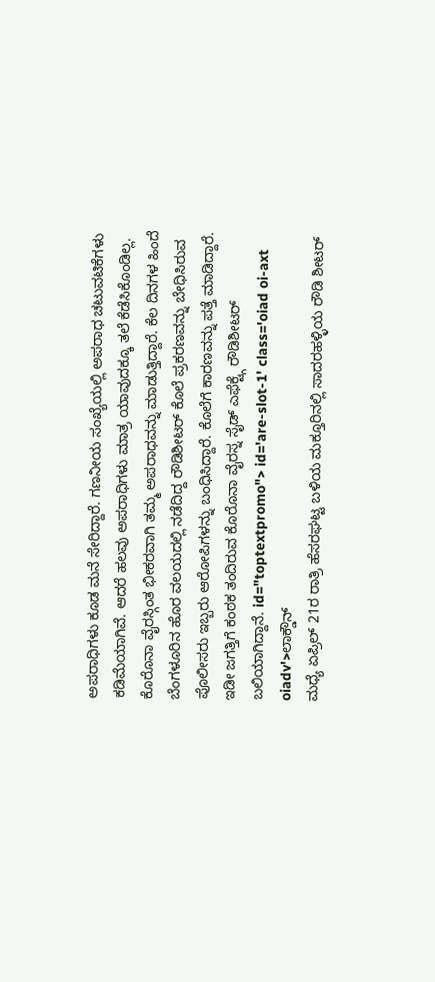ಅಪರಾಧಿಗಳು ಕೂಡ ಮನೆ ಸೇರಿದ್ದಾರೆ. ಗಣನೀಯ ಸಂಖ್ಯೆಯಲ್ಲಿ ಅಪರಾಧ ಚಟುವಟಿಕೆಗಳು ಕಡಿಮೆಯಾಗಿವೆ. ಆದರೆ ಹಲವು ಅಪರಾಧಿಗಳು ಮಾತ್ರ ಯಾವುದಕ್ಕೂ ತಲೆ ಕೆಡೆಸಿಕೊಂಡಿಲ್ಲ. ಕೊರೊನಾ ವೈರಸ್ಗಿಂತ ಭೀಕರವಾಗಿ ತಮ್ಮ ಅಪರಾಧವನ್ನು ಮಾಡುತ್ತಿದ್ದಾರೆ. ಕೆಲ ದಿನಗಳ ಹಿಂದೆ ಬೆಂಗಳೂರಿನ ಹೊರ ವಲಯದಲ್ಲಿ ನಡೆದಿದ್ದ ರೌಡಿಶೀಟರ್ ಕೊಲೆ ಪ್ರಕರಣವನ್ನು ಬೇಧಿಸಿರುವ ಪೊಲೀಸರು ಇಬ್ಬರು ಆರೋಪಿಗಳನ್ನು ಬಂಧಿಸಿದ್ದಾರೆ. ಕೊಲೆಗೆ ಕಾರಣವನ್ನು ಪತ್ತೆ ಮಾಡಿದ್ದಾರೆ. ಇಡೀ ಜಗತ್ತಿಗೆ ಕಂಠಕ ತಂದಿರುವ ಕೊರೊನಾ ವೈರಸ್ನ ಸೈಡ್ ಎಫೆಕ್ಟ್ಗೆ ರೌಡಿಶೀಟರ್ ಬಲಿಯಾಗಿದ್ದಾನೆ. id="toptextpromo"> id='are-slot-1' class='oiad oi-axt oiadv'>ಲಾಕ್ಡೌನ್
ಮಧ್ಯೆ ಏಪ್ರಿಲ್ 21ರ ರಾತ್ರಿ ಹೆಸರಘಟ್ಟ ಬಳಿಯ ಮಕ್ತೂರಿನಲ್ಲಿ ಸಾದರಹಳ್ಳಿಯ ರೌಡಿ ಶೀಟರ್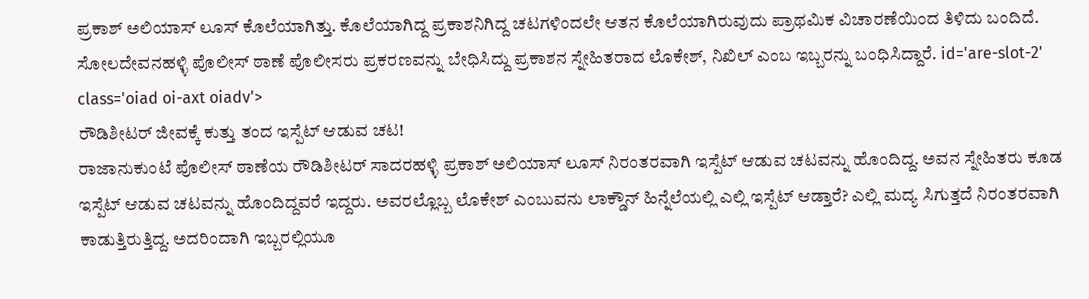ಪ್ರಕಾಶ್ ಅಲಿಯಾಸ್ ಲೂಸ್ ಕೊಲೆಯಾಗಿತ್ತು. ಕೊಲೆಯಾಗಿದ್ದ ಪ್ರಕಾಶನಿಗಿದ್ದ ಚಟಗಳಿಂದಲೇ ಆತನ ಕೊಲೆಯಾಗಿರುವುದು ಪ್ರಾಥಮಿಕ ವಿಚಾರಣೆಯಿಂದ ತಿಳಿದು ಬಂದಿದೆ. ಸೋಲದೇವನಹಳ್ಳಿ ಪೊಲೀಸ್ ಠಾಣೆ ಪೊಲೀಸರು ಪ್ರಕರಣವನ್ನು ಬೇಧಿಸಿದ್ದು ಪ್ರಕಾಶನ ಸ್ನೇಹಿತರಾದ ಲೊಕೇಶ್, ನಿಖಿಲ್ ಎಂಬ ಇಬ್ಬರನ್ನು ಬಂಧಿಸಿದ್ದಾರೆ. id='are-slot-2' class='oiad oi-axt oiadv'>
ರೌಡಿಶೀಟರ್ ಜೀವಕ್ಕೆ ಕುತ್ತು ತಂದ ಇಸ್ಪೆಟ್ ಆಡುವ ಚಟ!
ರಾಜಾನುಕುಂಟೆ ಪೊಲೀಸ್ ಠಾಣೆಯ ರೌಡಿಶೀಟರ್ ಸಾದರಹಳ್ಳಿ ಪ್ರಕಾಶ್ ಅಲಿಯಾಸ್ ಲೂಸ್ ನಿರಂತರವಾಗಿ ಇಸ್ಪೆಟ್ ಆಡುವ ಚಟವನ್ನು ಹೊಂದಿದ್ದ. ಅವನ ಸ್ನೇಹಿತರು ಕೂಡ ಇಸ್ಪೆಟ್ ಆಡುವ ಚಟವನ್ನು ಹೊಂದಿದ್ದವರೆ ಇದ್ದರು. ಅವರಲ್ಲೊಬ್ಬ ಲೊಕೇಶ್ ಎಂಬುವನು ಲಾಕ್ಡೌನ್ ಹಿನ್ನೆಲೆಯಲ್ಲಿ ಎಲ್ಲಿ ಇಸ್ಪೆಟ್ ಆಡ್ತಾರೆ? ಎಲ್ಲಿ ಮದ್ಯ ಸಿಗುತ್ತದೆ ನಿರಂತರವಾಗಿ ಕಾಡುತ್ತಿರುತ್ತಿದ್ದ. ಅದರಿಂದಾಗಿ ಇಬ್ಬರಲ್ಲಿಯೂ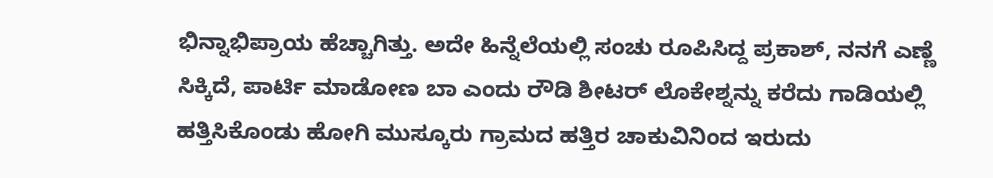ಭಿನ್ನಾಭಿಪ್ರಾಯ ಹೆಚ್ಚಾಗಿತ್ತು. ಅದೇ ಹಿನ್ನೆಲೆಯಲ್ಲಿ ಸಂಚು ರೂಪಿಸಿದ್ದ ಪ್ರಕಾಶ್, ನನಗೆ ಎಣ್ಣೆ ಸಿಕ್ಕಿದೆ, ಪಾರ್ಟಿ ಮಾಡೋಣ ಬಾ ಎಂದು ರೌಡಿ ಶೀಟರ್ ಲೊಕೇಶ್ನನ್ನು ಕರೆದು ಗಾಡಿಯಲ್ಲಿ ಹತ್ತಿಸಿಕೊಂಡು ಹೋಗಿ ಮುಸ್ಕೂರು ಗ್ರಾಮದ ಹತ್ತಿರ ಚಾಕುವಿನಿಂದ ಇರುದು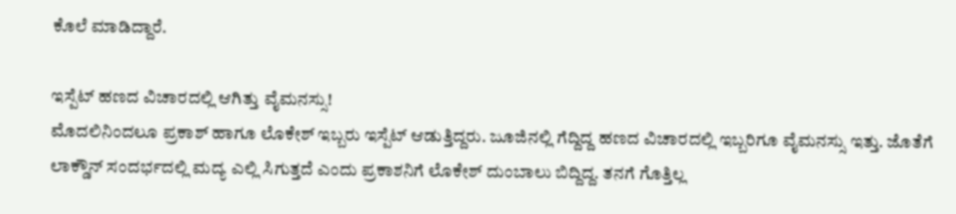ಕೊಲೆ ಮಾಡಿದ್ದಾರೆ.

ಇಸ್ಪೆಟ್ ಹಣದ ವಿಚಾರದಲ್ಲಿ ಆಗಿತ್ತು ವೈಮನಸ್ಸು!
ಮೊದಲಿನಿಂದಲೂ ಪ್ರಕಾಶ್ ಹಾಗೂ ಲೊಕೇಶ್ ಇಬ್ಬರು ಇಸ್ಪೆಟ್ ಆಡುತ್ತಿದ್ದರು. ಜೂಜಿನಲ್ಲಿ ಗೆದ್ದಿದ್ದ ಹಣದ ವಿಚಾರದಲ್ಲಿ ಇಬ್ಬರಿಗೂ ವೈಮನಸ್ಸು ಇತ್ತು. ಜೊತೆಗೆ ಲಾಕ್ಡೌನ್ ಸಂದರ್ಭದಲ್ಲಿ ಮದ್ಯ ಎಲ್ಲಿ ಸಿಗುತ್ತದೆ ಎಂದು ಪ್ರಕಾಶನಿಗೆ ಲೊಕೇಶ್ ದುಂಬಾಲು ಬಿದ್ದಿದ್ದ. ತನಗೆ ಗೊತ್ತಿಲ್ಲ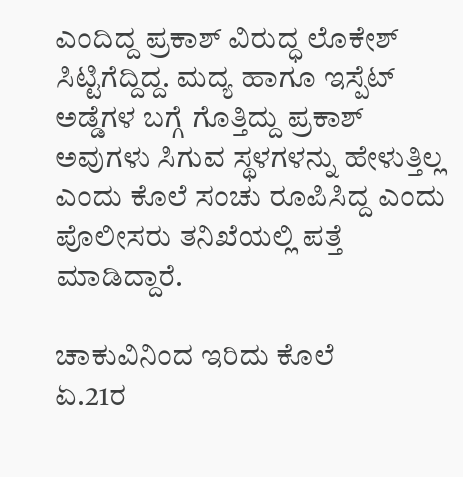ಎಂದಿದ್ದ ಪ್ರಕಾಶ್ ವಿರುದ್ಧ ಲೊಕೇಶ್ ಸಿಟ್ಟಿಗೆದ್ದಿದ್ದ. ಮದ್ಯ ಹಾಗೂ ಇಸ್ಪೆಟ್ ಅಡ್ಡೆಗಳ ಬಗ್ಗೆ ಗೊತ್ತಿದ್ದು ಪ್ರಕಾಶ್ ಅವುಗಳು ಸಿಗುವ ಸ್ಥಳಗಳನ್ನು ಹೇಳುತ್ತಿಲ್ಲ ಎಂದು ಕೊಲೆ ಸಂಚು ರೂಪಿಸಿದ್ದ ಎಂದು ಪೊಲೀಸರು ತನಿಖೆಯಲ್ಲಿ ಪತ್ತೆ ಮಾಡಿದ್ದಾರೆ.

ಚಾಕುವಿನಿಂದ ಇರಿದು ಕೊಲೆ
ಏ.21ರ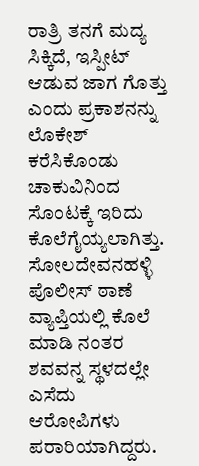ರಾತ್ರಿ ತನಗೆ ಮದ್ಯ ಸಿಕ್ಕಿದೆ, ಇಸ್ಪೀಟ್ ಆಡುವ ಜಾಗ ಗೊತ್ತು ಎಂದು ಪ್ರಕಾಶನನ್ನು ಲೊಕೇಶ್ ಕರೆಸಿಕೊಂಡು ಚಾಕುವಿನಿಂದ ಸೊಂಟಕ್ಕೆ ಇರಿದು ಕೊಲೆಗೈಯ್ಯಲಾಗಿತ್ತು. ಸೋಲದೇವನಹಳ್ಳಿ ಪೊಲೀಸ್ ಠಾಣೆ ವ್ಯಾಪ್ತಿಯಲ್ಲಿ ಕೊಲೆ ಮಾಡಿ ನಂತರ ಶವವನ್ನ ಸ್ಥಳದಲ್ಲೇ ಎಸೆದು ಆರೋಪಿಗಳು ಪರಾರಿಯಾಗಿದ್ದರು.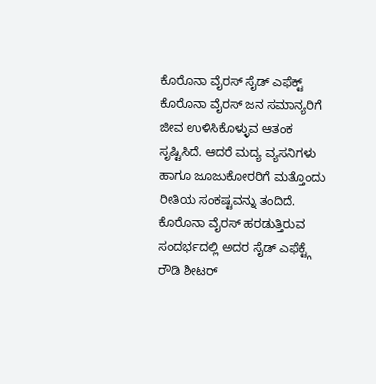ಕೊರೊನಾ ವೈರಸ್ ಸೈಡ್ ಎಫೆಕ್ಟ್
ಕೊರೊನಾ ವೈರಸ್ ಜನ ಸಮಾನ್ಯರಿಗೆ ಜೀವ ಉಳಿಸಿಕೊಳ್ಳುವ ಆತಂಕ ಸೃಷ್ಟಿಸಿದೆ. ಆದರೆ ಮದ್ಯ ವ್ಯಸನಿಗಳು ಹಾಗೂ ಜೂಜುಕೋರರಿಗೆ ಮತ್ತೊಂದು ರೀತಿಯ ಸಂಕಷ್ಟವನ್ನು ತಂದಿದೆ. ಕೊರೊನಾ ವೈರಸ್ ಹರಡುತ್ತಿರುವ ಸಂದರ್ಭದಲ್ಲಿ ಅದರ ಸೈಡ್ ಎಫೆಕ್ಟ್ಗೆ ರೌಡಿ ಶೀಟರ್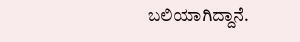ಬಲಿಯಾಗಿದ್ದಾನೆ.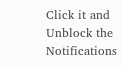Click it and Unblock the Notifications